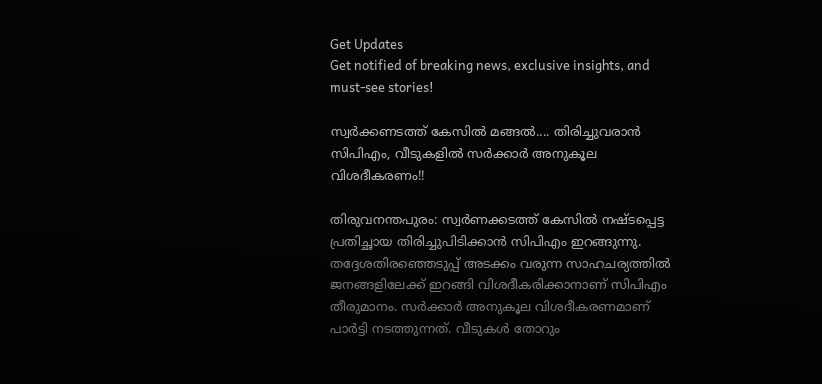Get Updates
Get notified of breaking news, exclusive insights, and must-see stories!

സ്വര്‍ക്കണടത്ത് കേസില്‍ മങ്ങല്‍.... തിരിച്ചുവരാന്‍ സിപിഎം, വീടുകളില്‍ സര്‍ക്കാര്‍ അനുകൂല വിശദീകരണം!!

തിരുവനന്തപുരം: സ്വര്‍ണക്കടത്ത് കേസില്‍ നഷ്ടപ്പെട്ട പ്രതിച്ഛായ തിരിച്ചുപിടിക്കാന്‍ സിപിഎം ഇറങ്ങുന്നു. തദ്ദേശതിരഞ്ഞെടുപ്പ് അടക്കം വരുന്ന സാഹചര്യത്തില്‍ ജനങ്ങളിലേക്ക് ഇറങ്ങി വിശദീകരിക്കാനാണ് സിപിഎം തീരുമാനം. സര്‍ക്കാര്‍ അനുകൂല വിശദീകരണമാണ് പാര്‍ട്ടി നടത്തുന്നത്. വീടുകള്‍ തോറും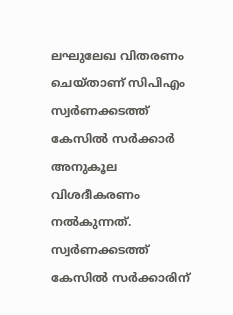ലഘുലേഖ വിതരണം ചെയ്താണ് സിപിഎം സ്വര്‍ണക്കടത്ത് കേസില്‍ സര്‍ക്കാര്‍ അനുകൂല വിശദീകരണം നല്‍കുന്നത്. സ്വര്‍ണക്കടത്ത് കേസില്‍ സര്‍ക്കാരിന്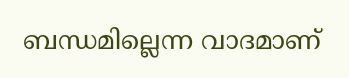ബന്ധമില്ലെന്ന വാദമാണ്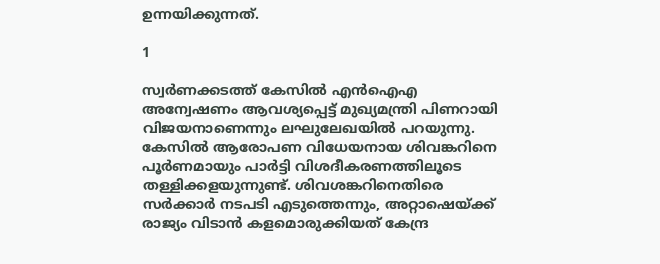ഉന്നയിക്കുന്നത്.

1

സ്വര്‍ണക്കടത്ത് കേസില്‍ എന്‍ഐഎ അന്വേഷണം ആവശ്യപ്പെട്ട് മുഖ്യമന്ത്രി പിണറായി വിജയനാണെന്നും ലഘുലേഖയില്‍ പറയുന്നു. കേസില്‍ ആരോപണ വിധേയനായ ശിവങ്കറിനെ പൂര്‍ണമായും പാര്‍ട്ടി വിശദീകരണത്തിലൂടെ തള്ളിക്കളയുന്നുണ്ട്. ശിവശങ്കറിനെതിരെ സര്‍ക്കാര്‍ നടപടി എടുത്തെന്നും, അറ്റാഷെയ്ക്ക് രാജ്യം വിടാന്‍ കളമൊരുക്കിയത് കേന്ദ്ര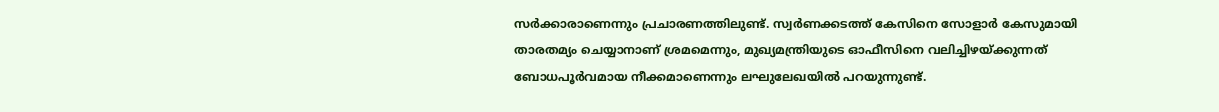സര്‍ക്കാരാണെന്നും പ്രചാരണത്തിലുണ്ട്. സ്വര്‍ണക്കടത്ത് കേസിനെ സോളാര്‍ കേസുമായി താരതമ്യം ചെയ്യാനാണ് ശ്രമമെന്നും, മുഖ്യമന്ത്രിയുടെ ഓഫീസിനെ വലിച്ചിഴയ്ക്കുന്നത് ബോധപൂര്‍വമായ നീക്കമാണെന്നും ലഘുലേഖയില്‍ പറയുന്നുണ്ട്.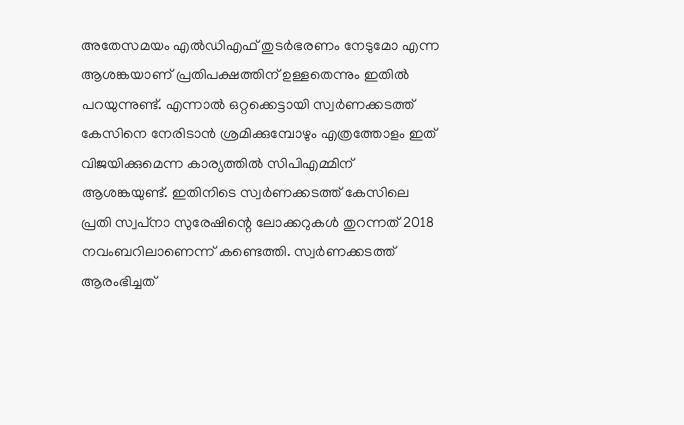അതേസമയം എല്‍ഡിഎഫ് തുടര്‍ഭരണം നേടുമോ എന്ന ആശങ്കയാണ് പ്രതിപക്ഷത്തിന് ഉള്ളതെന്നും ഇതില്‍ പറയുന്നുണ്ട്. എന്നാല്‍ ഒറ്റക്കെട്ടായി സ്വര്‍ണക്കടത്ത് കേസിനെ നേരിടാന്‍ ശ്രമിക്കുമ്പോഴും എത്രത്തോളം ഇത് വിജയിക്കുമെന്ന കാര്യത്തില്‍ സിപിഎമ്മിന് ആശങ്കയുണ്ട്. ഇതിനിടെ സ്വര്‍ണക്കടത്ത് കേസിലെ പ്രതി സ്വപ്‌നാ സുരേഷിന്റെ ലോക്കറുകള്‍ തുറന്നത് 2018 നവംബറിലാണെന്ന് കണ്ടെത്തി. സ്വര്‍ണക്കടത്ത് ആരംഭിച്ചത്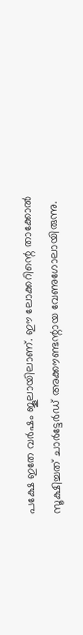പക്ഷേ ഇതേ വര്‍ഷം ജൂലായിലാണ്. ഈ ലോക്കറിന്റെ താക്കോല്‍ സൂക്ഷിച്ചത് ചാര്‍ട്ടേര്‍ഡ് അക്കൗണ്ടന്റായ വേണുഗോലായിരുന്നു.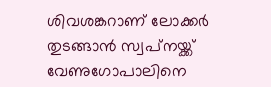ശിവശങ്കറാണ് ലോക്കര്‍ തുടങ്ങാന്‍ സ്വപ്‌നയ്ക്ക് വേണുഗോപാലിനെ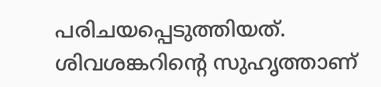പരിചയപ്പെടുത്തിയത്. ശിവശങ്കറിന്റെ സുഹൃത്താണ്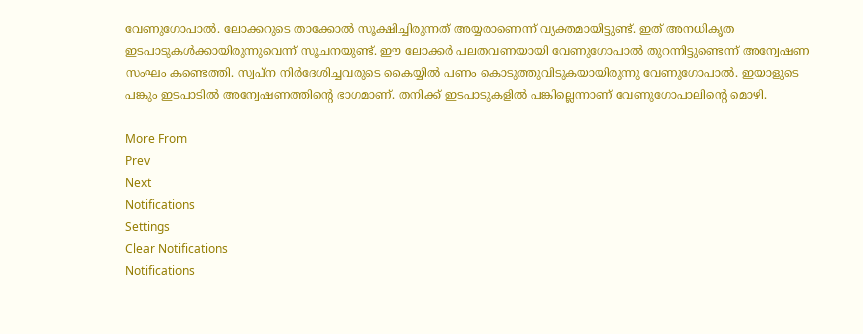വേണുഗോപാല്‍. ലോക്കറുടെ താക്കോല്‍ സൂക്ഷിച്ചിരുന്നത് അയ്യരാണെന്ന് വ്യക്തമായിട്ടുണ്ട്. ഇത് അനധികൃത ഇടപാടുകള്‍ക്കായിരുന്നുവെന്ന് സൂചനയുണ്ട്. ഈ ലോക്കര്‍ പലതവണയായി വേണുഗോപാല്‍ തുറന്നിട്ടുണ്ടെന്ന് അന്വേഷണ സംഘം കണ്ടെത്തി. സ്വപ്‌ന നിര്‍ദേശിച്ചവരുടെ കൈയ്യില്‍ പണം കൊടുത്തുവിടുകയായിരുന്നു വേണുഗോപാല്‍. ഇയാളുടെ പങ്കും ഇടപാടില്‍ അന്വേഷണത്തിന്റെ ഭാഗമാണ്. തനിക്ക് ഇടപാടുകളില്‍ പങ്കില്ലെന്നാണ് വേണുഗോപാലിന്റെ മൊഴി.

More From
Prev
Next
Notifications
Settings
Clear Notifications
Notifications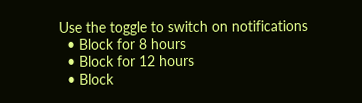Use the toggle to switch on notifications
  • Block for 8 hours
  • Block for 12 hours
  • Block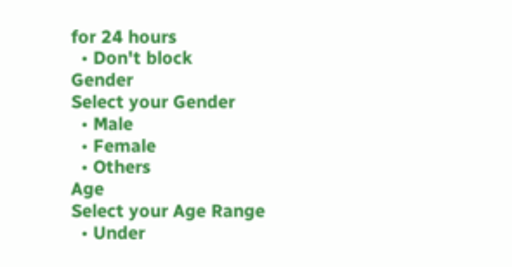for 24 hours
  • Don't block
Gender
Select your Gender
  • Male
  • Female
  • Others
Age
Select your Age Range
  • Under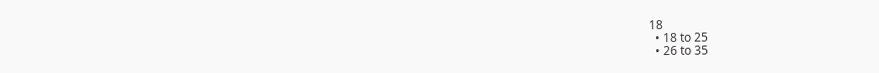18
  • 18 to 25
  • 26 to 35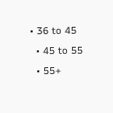• 36 to 45
  • 45 to 55
  • 55+